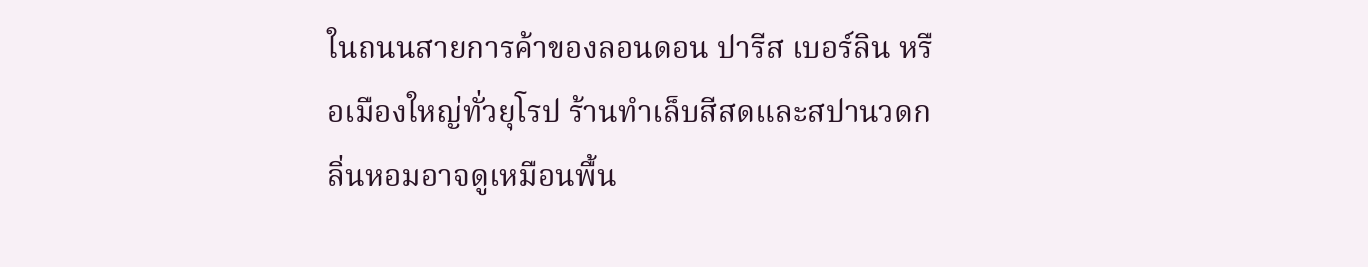ในถนนสายการค้าของลอนดอน ปารีส เบอร์ลิน หรือเมืองใหญ่ทั่วยุโรป ร้านทำเล็บสีสดและสปานวดกลิ่นหอมอาจดูเหมือนพื้น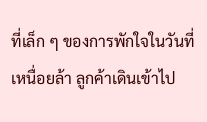ที่เล็ก ๆ ของการพักใจในวันที่เหนื่อยล้า ลูกค้าเดินเข้าไป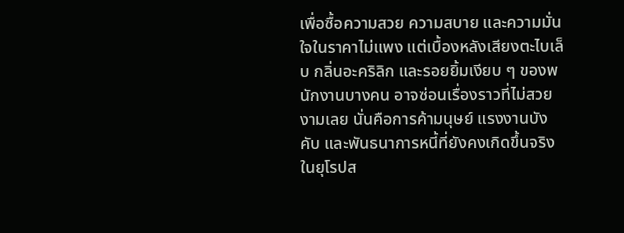เพื่อซื้อความสวย ความสบาย และความมั่นใจในราคาไม่แพง แต่เบื้องหลังเสียงตะไบเล็บ กลิ่นอะคริลิก และรอยยิ้มเงียบ ๆ ของพนักงานบางคน อาจซ่อนเรื่องราวที่ไม่สวยงามเลย นั่นคือการค้ามนุษย์ แรงงานบังคับ และพันธนาการหนี้ที่ยังคงเกิดขึ้นจริงในยุโรปส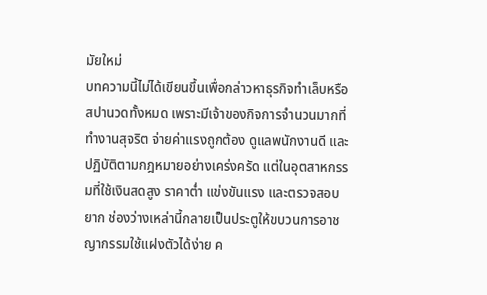มัยใหม่
บทความนี้ไม่ได้เขียนขึ้นเพื่อกล่าวหาธุรกิจทำเล็บหรือสปานวดทั้งหมด เพราะมีเจ้าของกิจการจำนวนมากที่ทำงานสุจริต จ่ายค่าแรงถูกต้อง ดูแลพนักงานดี และปฏิบัติตามกฎหมายอย่างเคร่งครัด แต่ในอุตสาหกรรมที่ใช้เงินสดสูง ราคาต่ำ แข่งขันแรง และตรวจสอบยาก ช่องว่างเหล่านี้กลายเป็นประตูให้ขบวนการอาชญากรรมใช้แฝงตัวได้ง่าย ค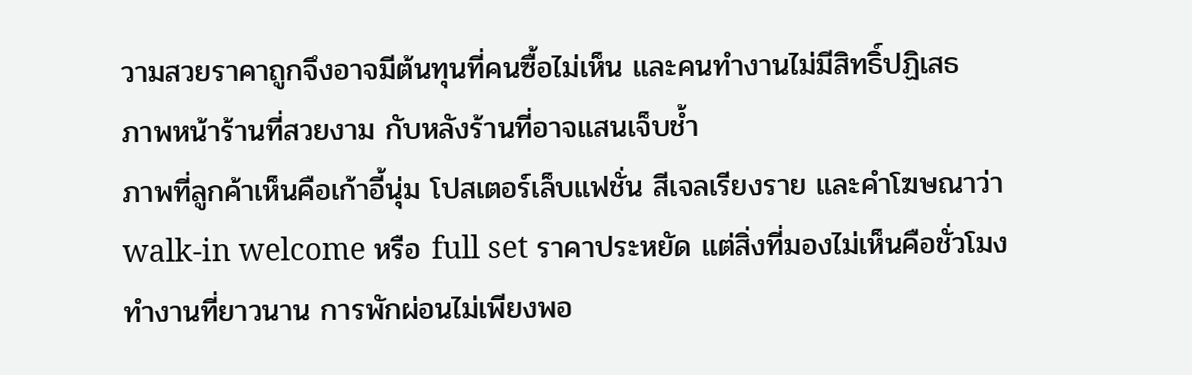วามสวยราคาถูกจึงอาจมีต้นทุนที่คนซื้อไม่เห็น และคนทำงานไม่มีสิทธิ์ปฏิเสธ
ภาพหน้าร้านที่สวยงาม กับหลังร้านที่อาจแสนเจ็บช้ำ
ภาพที่ลูกค้าเห็นคือเก้าอี้นุ่ม โปสเตอร์เล็บแฟชั่น สีเจลเรียงราย และคำโฆษณาว่า walk-in welcome หรือ full set ราคาประหยัด แต่สิ่งที่มองไม่เห็นคือชั่วโมงทำงานที่ยาวนาน การพักผ่อนไม่เพียงพอ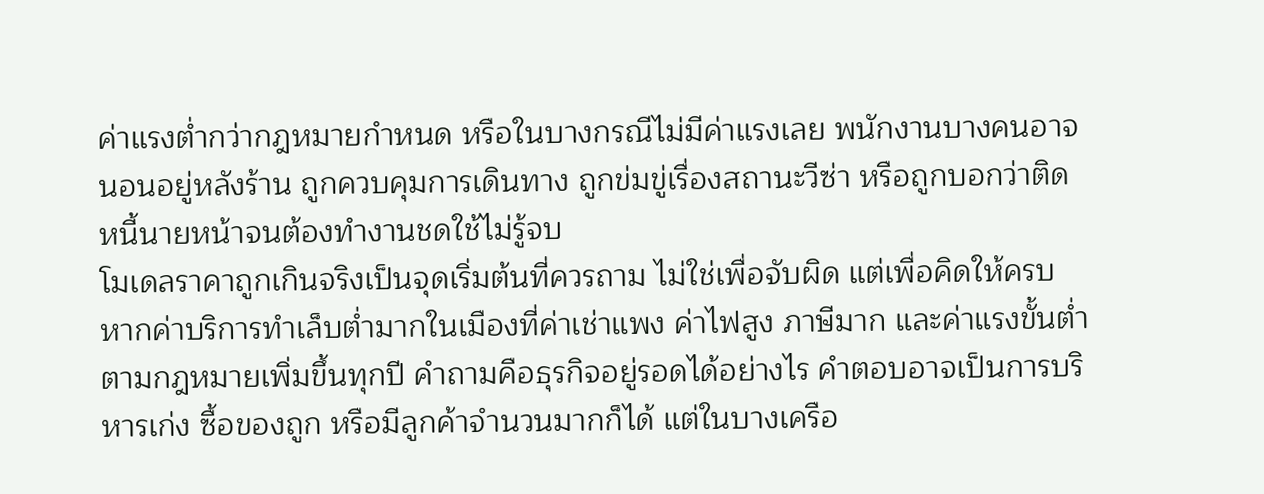ค่าแรงต่ำกว่ากฎหมายกำหนด หรือในบางกรณีไม่มีค่าแรงเลย พนักงานบางคนอาจนอนอยู่หลังร้าน ถูกควบคุมการเดินทาง ถูกข่มขู่เรื่องสถานะวีซ่า หรือถูกบอกว่าติดหนี้นายหน้าจนต้องทำงานชดใช้ไม่รู้จบ
โมเดลราคาถูกเกินจริงเป็นจุดเริ่มต้นที่ควรถาม ไม่ใช่เพื่อจับผิด แต่เพื่อคิดให้ครบ หากค่าบริการทำเล็บต่ำมากในเมืองที่ค่าเช่าแพง ค่าไฟสูง ภาษีมาก และค่าแรงขั้นต่ำตามกฎหมายเพิ่มขึ้นทุกปี คำถามคือธุรกิจอยู่รอดได้อย่างไร คำตอบอาจเป็นการบริหารเก่ง ซื้อของถูก หรือมีลูกค้าจำนวนมากก็ได้ แต่ในบางเครือ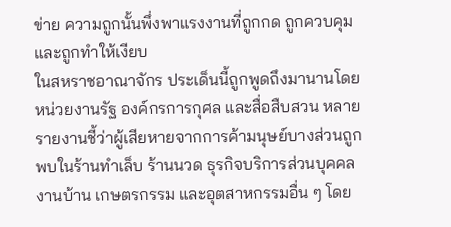ข่าย ความถูกนั้นพึ่งพาแรงงานที่ถูกกด ถูกควบคุม และถูกทำให้เงียบ
ในสหราชอาณาจักร ประเด็นนี้ถูกพูดถึงมานานโดยหน่วยงานรัฐ องค์กรการกุศล และสื่อสืบสวน หลายรายงานชี้ว่าผู้เสียหายจากการค้ามนุษย์บางส่วนถูกพบในร้านทำเล็บ ร้านนวด ธุรกิจบริการส่วนบุคคล งานบ้าน เกษตรกรรม และอุตสาหกรรมอื่น ๆ โดย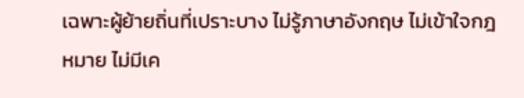เฉพาะผู้ย้ายถิ่นที่เปราะบาง ไม่รู้ภาษาอังกฤษ ไม่เข้าใจกฎหมาย ไม่มีเค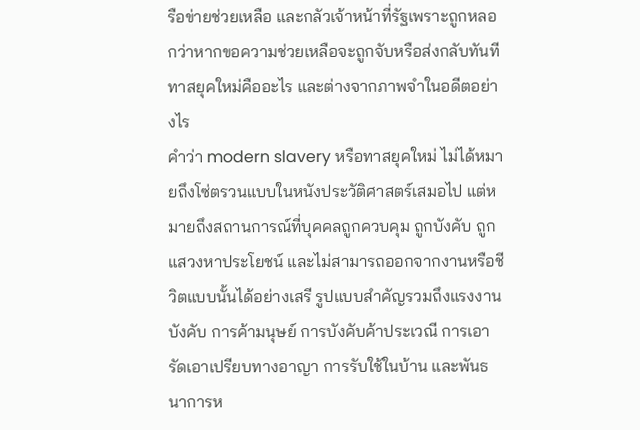รือข่ายช่วยเหลือ และกลัวเจ้าหน้าที่รัฐเพราะถูกหลอกว่าหากขอความช่วยเหลือจะถูกจับหรือส่งกลับทันที
ทาสยุคใหม่คืออะไร และต่างจากภาพจำในอดีตอย่างไร
คำว่า modern slavery หรือทาสยุคใหม่ ไม่ได้หมายถึงโซ่ตรวนแบบในหนังประวัติศาสตร์เสมอไป แต่หมายถึงสถานการณ์ที่บุคคลถูกควบคุม ถูกบังคับ ถูกแสวงหาประโยชน์ และไม่สามารถออกจากงานหรือชีวิตแบบนั้นได้อย่างเสรี รูปแบบสำคัญรวมถึงแรงงานบังคับ การค้ามนุษย์ การบังคับค้าประเวณี การเอารัดเอาเปรียบทางอาญา การรับใช้ในบ้าน และพันธนาการห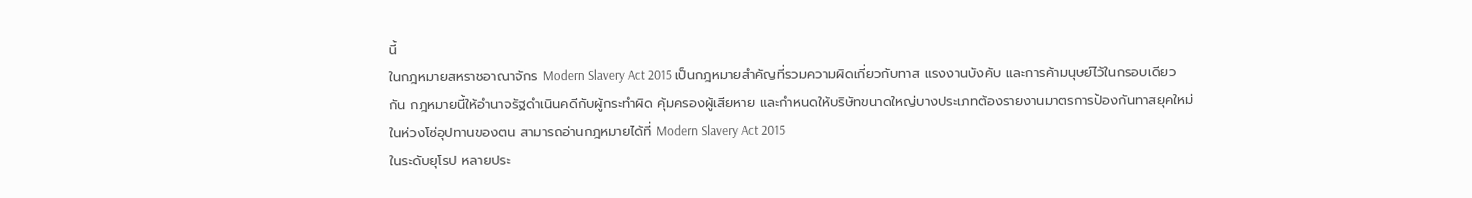นี้
ในกฎหมายสหราชอาณาจักร Modern Slavery Act 2015 เป็นกฎหมายสำคัญที่รวมความผิดเกี่ยวกับทาส แรงงานบังคับ และการค้ามนุษย์ไว้ในกรอบเดียวกัน กฎหมายนี้ให้อำนาจรัฐดำเนินคดีกับผู้กระทำผิด คุ้มครองผู้เสียหาย และกำหนดให้บริษัทขนาดใหญ่บางประเภทต้องรายงานมาตรการป้องกันทาสยุคใหม่ในห่วงโซ่อุปทานของตน สามารถอ่านกฎหมายได้ที่ Modern Slavery Act 2015
ในระดับยุโรป หลายประ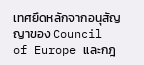เทศยึดหลักจากอนุสัญญาของ Council of Europe และกฎ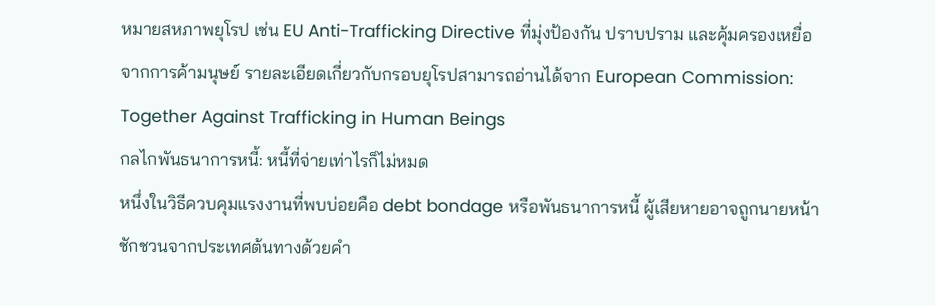หมายสหภาพยุโรป เช่น EU Anti-Trafficking Directive ที่มุ่งป้องกัน ปราบปราม และคุ้มครองเหยื่อจากการค้ามนุษย์ รายละเอียดเกี่ยวกับกรอบยุโรปสามารถอ่านได้จาก European Commission: Together Against Trafficking in Human Beings
กลไกพันธนาการหนี้: หนี้ที่จ่ายเท่าไรก็ไม่หมด
หนึ่งในวิธีควบคุมแรงงานที่พบบ่อยคือ debt bondage หรือพันธนาการหนี้ ผู้เสียหายอาจถูกนายหน้าชักชวนจากประเทศต้นทางด้วยคำ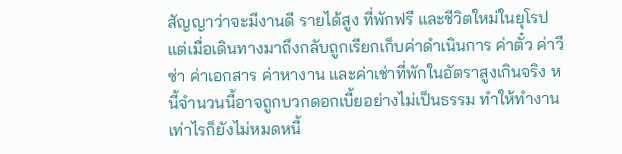สัญญาว่าจะมีงานดี รายได้สูง ที่พักฟรี และชีวิตใหม่ในยุโรป แต่เมื่อเดินทางมาถึงกลับถูกเรียกเก็บค่าดำเนินการ ค่าตั๋ว ค่าวีซ่า ค่าเอกสาร ค่าหางาน และค่าเช่าที่พักในอัตราสูงเกินจริง หนี้จำนวนนี้อาจถูกบวกดอกเบี้ยอย่างไม่เป็นธรรม ทำให้ทำงานเท่าไรก็ยังไม่หมดหนี้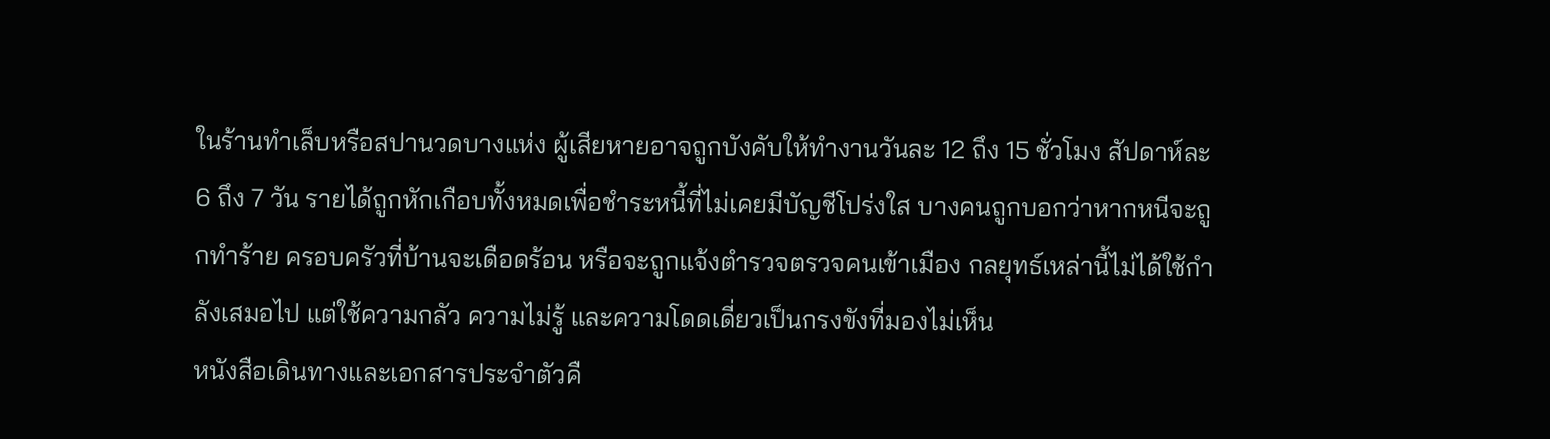ในร้านทำเล็บหรือสปานวดบางแห่ง ผู้เสียหายอาจถูกบังคับให้ทำงานวันละ 12 ถึง 15 ชั่วโมง สัปดาห์ละ 6 ถึง 7 วัน รายได้ถูกหักเกือบทั้งหมดเพื่อชำระหนี้ที่ไม่เคยมีบัญชีโปร่งใส บางคนถูกบอกว่าหากหนีจะถูกทำร้าย ครอบครัวที่บ้านจะเดือดร้อน หรือจะถูกแจ้งตำรวจตรวจคนเข้าเมือง กลยุทธ์เหล่านี้ไม่ได้ใช้กำลังเสมอไป แต่ใช้ความกลัว ความไม่รู้ และความโดดเดี่ยวเป็นกรงขังที่มองไม่เห็น
หนังสือเดินทางและเอกสารประจำตัวคื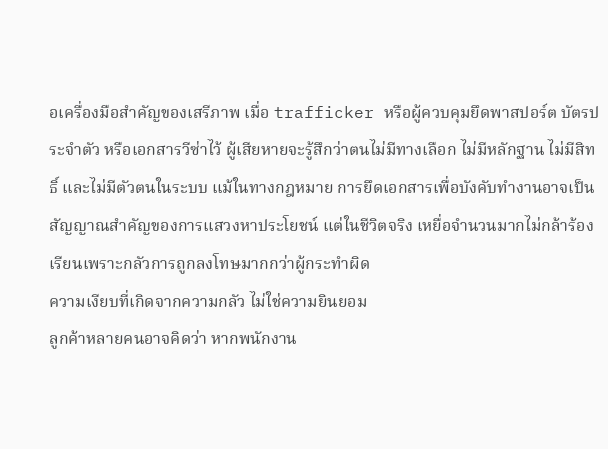อเครื่องมือสำคัญของเสรีภาพ เมื่อ trafficker หรือผู้ควบคุมยึดพาสปอร์ต บัตรประจำตัว หรือเอกสารวีซ่าไว้ ผู้เสียหายจะรู้สึกว่าตนไม่มีทางเลือก ไม่มีหลักฐาน ไม่มีสิทธิ์ และไม่มีตัวตนในระบบ แม้ในทางกฎหมาย การยึดเอกสารเพื่อบังคับทำงานอาจเป็นสัญญาณสำคัญของการแสวงหาประโยชน์ แต่ในชีวิตจริง เหยื่อจำนวนมากไม่กล้าร้องเรียนเพราะกลัวการถูกลงโทษมากกว่าผู้กระทำผิด
ความเงียบที่เกิดจากความกลัว ไม่ใช่ความยินยอม
ลูกค้าหลายคนอาจคิดว่า หากพนักงาน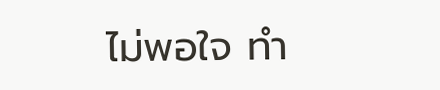ไม่พอใจ ทำ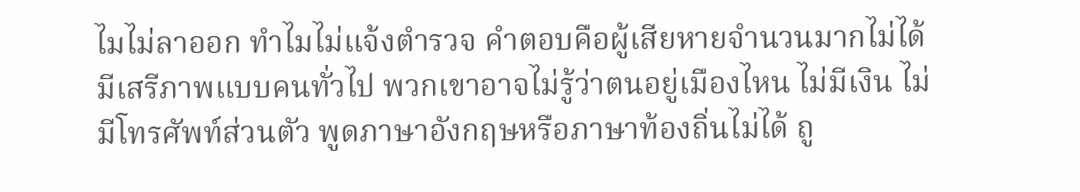ไมไม่ลาออก ทำไมไม่แจ้งตำรวจ คำตอบคือผู้เสียหายจำนวนมากไม่ได้มีเสรีภาพแบบคนทั่วไป พวกเขาอาจไม่รู้ว่าตนอยู่เมืองไหน ไม่มีเงิน ไม่มีโทรศัพท์ส่วนตัว พูดภาษาอังกฤษหรือภาษาท้องถิ่นไม่ได้ ถู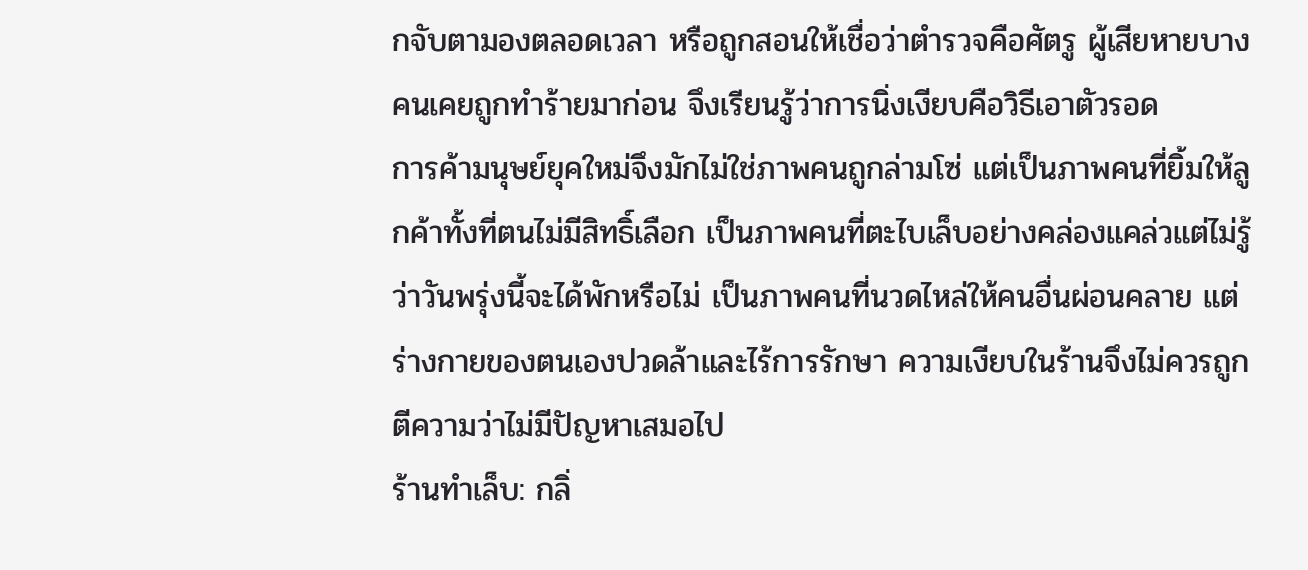กจับตามองตลอดเวลา หรือถูกสอนให้เชื่อว่าตำรวจคือศัตรู ผู้เสียหายบางคนเคยถูกทำร้ายมาก่อน จึงเรียนรู้ว่าการนิ่งเงียบคือวิธีเอาตัวรอด
การค้ามนุษย์ยุคใหม่จึงมักไม่ใช่ภาพคนถูกล่ามโซ่ แต่เป็นภาพคนที่ยิ้มให้ลูกค้าทั้งที่ตนไม่มีสิทธิ์เลือก เป็นภาพคนที่ตะไบเล็บอย่างคล่องแคล่วแต่ไม่รู้ว่าวันพรุ่งนี้จะได้พักหรือไม่ เป็นภาพคนที่นวดไหล่ให้คนอื่นผ่อนคลาย แต่ร่างกายของตนเองปวดล้าและไร้การรักษา ความเงียบในร้านจึงไม่ควรถูกตีความว่าไม่มีปัญหาเสมอไป
ร้านทำเล็บ: กลิ่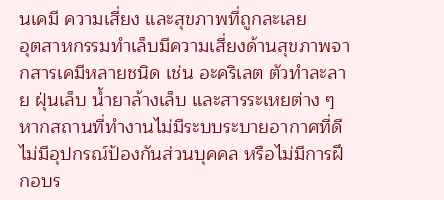นเคมี ความเสี่ยง และสุขภาพที่ถูกละเลย
อุตสาหกรรมทำเล็บมีความเสี่ยงด้านสุขภาพจากสารเคมีหลายชนิด เช่น อะคริเลต ตัวทำละลาย ฝุ่นเล็บ น้ำยาล้างเล็บ และสารระเหยต่าง ๆ หากสถานที่ทำงานไม่มีระบบระบายอากาศที่ดี ไม่มีอุปกรณ์ป้องกันส่วนบุคคล หรือไม่มีการฝึกอบร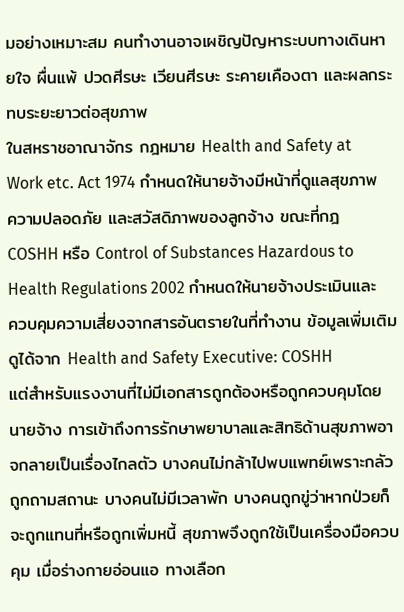มอย่างเหมาะสม คนทำงานอาจเผชิญปัญหาระบบทางเดินหายใจ ผื่นแพ้ ปวดศีรษะ เวียนศีรษะ ระคายเคืองตา และผลกระทบระยะยาวต่อสุขภาพ
ในสหราชอาณาจักร กฎหมาย Health and Safety at Work etc. Act 1974 กำหนดให้นายจ้างมีหน้าที่ดูแลสุขภาพ ความปลอดภัย และสวัสดิภาพของลูกจ้าง ขณะที่กฎ COSHH หรือ Control of Substances Hazardous to Health Regulations 2002 กำหนดให้นายจ้างประเมินและควบคุมความเสี่ยงจากสารอันตรายในที่ทำงาน ข้อมูลเพิ่มเติมดูได้จาก Health and Safety Executive: COSHH
แต่สำหรับแรงงานที่ไม่มีเอกสารถูกต้องหรือถูกควบคุมโดยนายจ้าง การเข้าถึงการรักษาพยาบาลและสิทธิด้านสุขภาพอาจกลายเป็นเรื่องไกลตัว บางคนไม่กล้าไปพบแพทย์เพราะกลัวถูกถามสถานะ บางคนไม่มีเวลาพัก บางคนถูกขู่ว่าหากป่วยก็จะถูกแทนที่หรือถูกเพิ่มหนี้ สุขภาพจึงถูกใช้เป็นเครื่องมือควบคุม เมื่อร่างกายอ่อนแอ ทางเลือก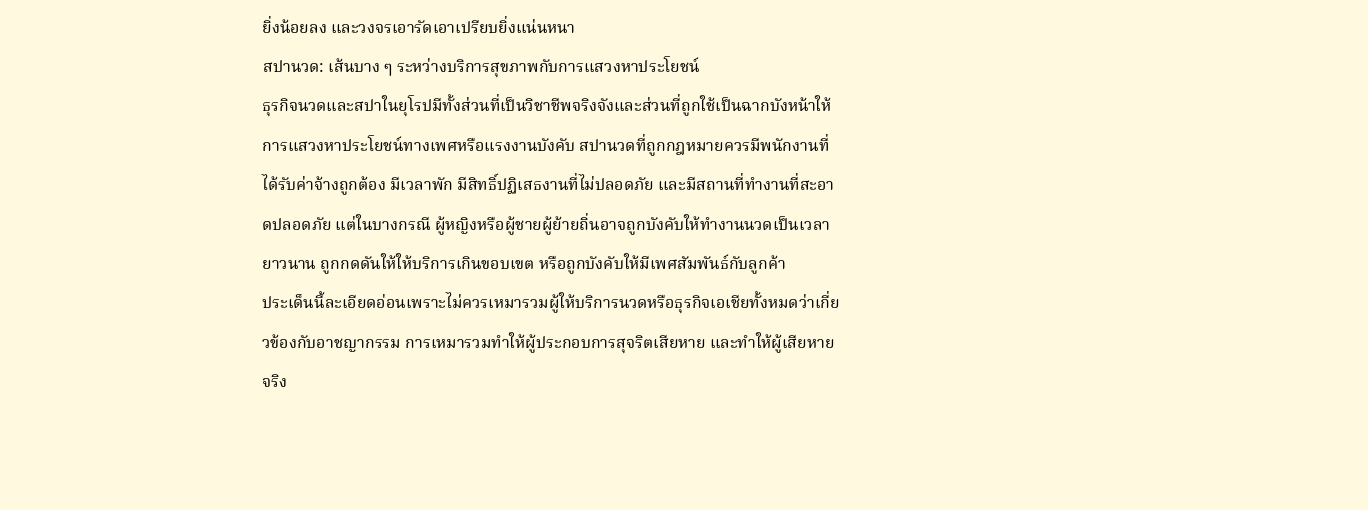ยิ่งน้อยลง และวงจรเอารัดเอาเปรียบยิ่งแน่นหนา
สปานวด: เส้นบาง ๆ ระหว่างบริการสุขภาพกับการแสวงหาประโยชน์
ธุรกิจนวดและสปาในยุโรปมีทั้งส่วนที่เป็นวิชาชีพจริงจังและส่วนที่ถูกใช้เป็นฉากบังหน้าให้การแสวงหาประโยชน์ทางเพศหรือแรงงานบังคับ สปานวดที่ถูกกฎหมายควรมีพนักงานที่ได้รับค่าจ้างถูกต้อง มีเวลาพัก มีสิทธิ์ปฏิเสธงานที่ไม่ปลอดภัย และมีสถานที่ทำงานที่สะอาดปลอดภัย แต่ในบางกรณี ผู้หญิงหรือผู้ชายผู้ย้ายถิ่นอาจถูกบังคับให้ทำงานนวดเป็นเวลายาวนาน ถูกกดดันให้ให้บริการเกินขอบเขต หรือถูกบังคับให้มีเพศสัมพันธ์กับลูกค้า
ประเด็นนี้ละเอียดอ่อนเพราะไม่ควรเหมารวมผู้ให้บริการนวดหรือธุรกิจเอเชียทั้งหมดว่าเกี่ยวข้องกับอาชญากรรม การเหมารวมทำให้ผู้ประกอบการสุจริตเสียหาย และทำให้ผู้เสียหายจริง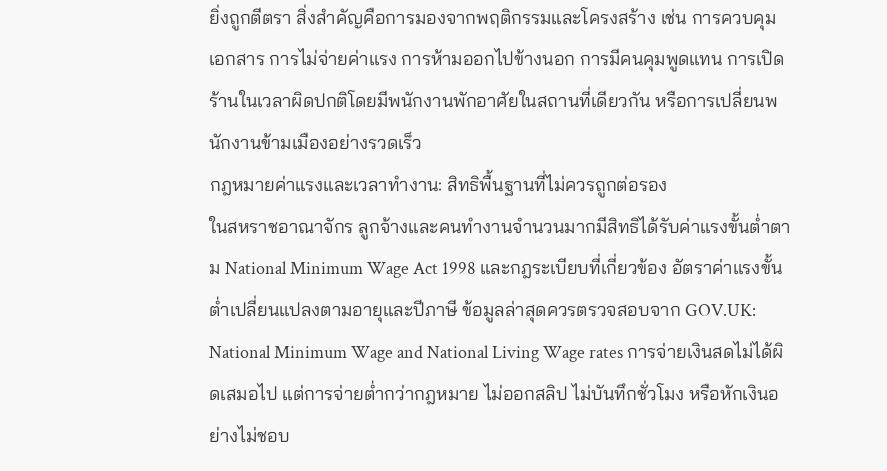ยิ่งถูกตีตรา สิ่งสำคัญคือการมองจากพฤติกรรมและโครงสร้าง เช่น การควบคุมเอกสาร การไม่จ่ายค่าแรง การห้ามออกไปข้างนอก การมีคนคุมพูดแทน การเปิดร้านในเวลาผิดปกติโดยมีพนักงานพักอาศัยในสถานที่เดียวกัน หรือการเปลี่ยนพนักงานข้ามเมืองอย่างรวดเร็ว
กฎหมายค่าแรงและเวลาทำงาน: สิทธิพื้นฐานที่ไม่ควรถูกต่อรอง
ในสหราชอาณาจักร ลูกจ้างและคนทำงานจำนวนมากมีสิทธิได้รับค่าแรงขั้นต่ำตาม National Minimum Wage Act 1998 และกฎระเบียบที่เกี่ยวข้อง อัตราค่าแรงขั้นต่ำเปลี่ยนแปลงตามอายุและปีภาษี ข้อมูลล่าสุดควรตรวจสอบจาก GOV.UK: National Minimum Wage and National Living Wage rates การจ่ายเงินสดไม่ได้ผิดเสมอไป แต่การจ่ายต่ำกว่ากฎหมาย ไม่ออกสลิป ไม่บันทึกชั่วโมง หรือหักเงินอย่างไม่ชอบ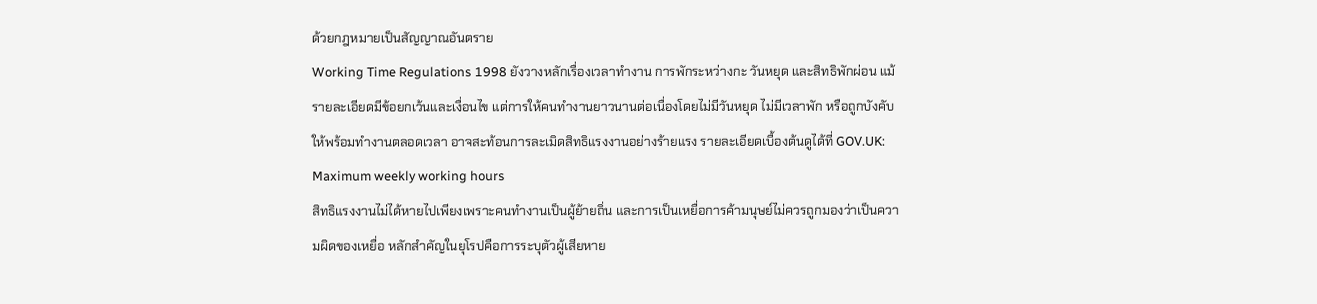ด้วยกฎหมายเป็นสัญญาณอันตราย
Working Time Regulations 1998 ยังวางหลักเรื่องเวลาทำงาน การพักระหว่างกะ วันหยุด และสิทธิพักผ่อน แม้รายละเอียดมีข้อยกเว้นและเงื่อนไข แต่การให้คนทำงานยาวนานต่อเนื่องโดยไม่มีวันหยุด ไม่มีเวลาพัก หรือถูกบังคับให้พร้อมทำงานตลอดเวลา อาจสะท้อนการละเมิดสิทธิแรงงานอย่างร้ายแรง รายละเอียดเบื้องต้นดูได้ที่ GOV.UK: Maximum weekly working hours
สิทธิแรงงานไม่ได้หายไปเพียงเพราะคนทำงานเป็นผู้ย้ายถิ่น และการเป็นเหยื่อการค้ามนุษย์ไม่ควรถูกมองว่าเป็นความผิดของเหยื่อ หลักสำคัญในยุโรปคือการระบุตัวผู้เสียหาย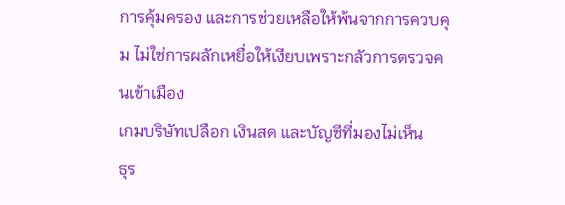การคุ้มครอง และการช่วยเหลือให้พ้นจากการควบคุม ไม่ใช่การผลักเหยื่อให้เงียบเพราะกลัวการตรวจคนเข้าเมือง
เกมบริษัทเปลือก เงินสด และบัญชีที่มองไม่เห็น
ธุร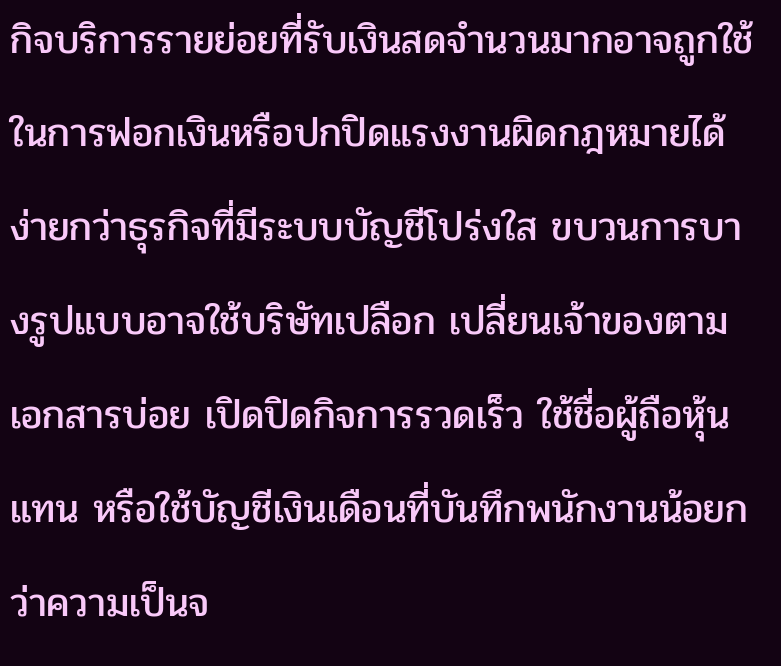กิจบริการรายย่อยที่รับเงินสดจำนวนมากอาจถูกใช้ในการฟอกเงินหรือปกปิดแรงงานผิดกฎหมายได้ง่ายกว่าธุรกิจที่มีระบบบัญชีโปร่งใส ขบวนการบางรูปแบบอาจใช้บริษัทเปลือก เปลี่ยนเจ้าของตามเอกสารบ่อย เปิดปิดกิจการรวดเร็ว ใช้ชื่อผู้ถือหุ้นแทน หรือใช้บัญชีเงินเดือนที่บันทึกพนักงานน้อยกว่าความเป็นจ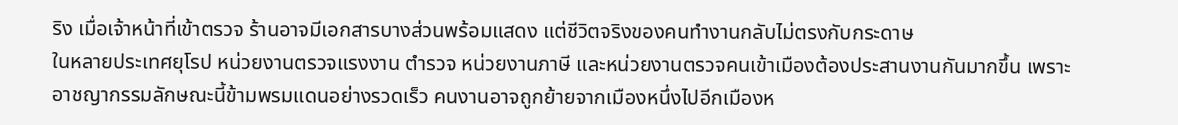ริง เมื่อเจ้าหน้าที่เข้าตรวจ ร้านอาจมีเอกสารบางส่วนพร้อมแสดง แต่ชีวิตจริงของคนทำงานกลับไม่ตรงกับกระดาษ
ในหลายประเทศยุโรป หน่วยงานตรวจแรงงาน ตำรวจ หน่วยงานภาษี และหน่วยงานตรวจคนเข้าเมืองต้องประสานงานกันมากขึ้น เพราะอาชญากรรมลักษณะนี้ข้ามพรมแดนอย่างรวดเร็ว คนงานอาจถูกย้ายจากเมืองหนึ่งไปอีกเมืองห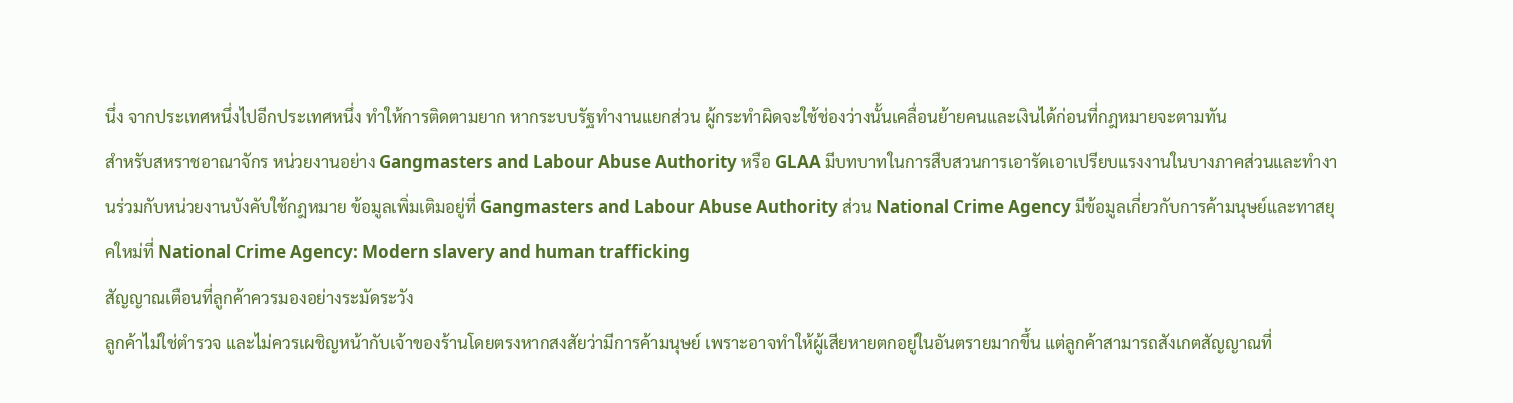นึ่ง จากประเทศหนึ่งไปอีกประเทศหนึ่ง ทำให้การติดตามยาก หากระบบรัฐทำงานแยกส่วน ผู้กระทำผิดจะใช้ช่องว่างนั้นเคลื่อนย้ายคนและเงินได้ก่อนที่กฎหมายจะตามทัน
สำหรับสหราชอาณาจักร หน่วยงานอย่าง Gangmasters and Labour Abuse Authority หรือ GLAA มีบทบาทในการสืบสวนการเอารัดเอาเปรียบแรงงานในบางภาคส่วนและทำงานร่วมกับหน่วยงานบังคับใช้กฎหมาย ข้อมูลเพิ่มเติมอยู่ที่ Gangmasters and Labour Abuse Authority ส่วน National Crime Agency มีข้อมูลเกี่ยวกับการค้ามนุษย์และทาสยุคใหม่ที่ National Crime Agency: Modern slavery and human trafficking
สัญญาณเตือนที่ลูกค้าควรมองอย่างระมัดระวัง
ลูกค้าไม่ใช่ตำรวจ และไม่ควรเผชิญหน้ากับเจ้าของร้านโดยตรงหากสงสัยว่ามีการค้ามนุษย์ เพราะอาจทำให้ผู้เสียหายตกอยู่ในอันตรายมากขึ้น แต่ลูกค้าสามารถสังเกตสัญญาณที่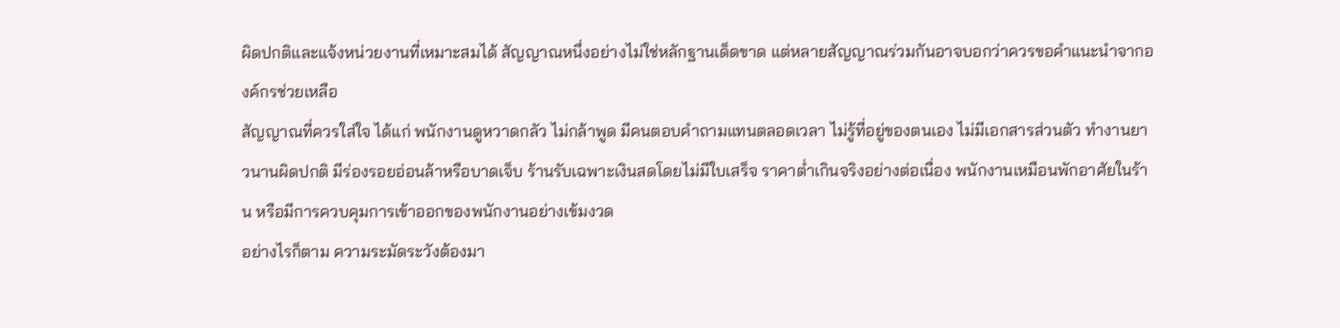ผิดปกติและแจ้งหน่วยงานที่เหมาะสมได้ สัญญาณหนึ่งอย่างไม่ใช่หลักฐานเด็ดขาด แต่หลายสัญญาณร่วมกันอาจบอกว่าควรขอคำแนะนำจากองค์กรช่วยเหลือ
สัญญาณที่ควรใส่ใจ ได้แก่ พนักงานดูหวาดกลัว ไม่กล้าพูด มีคนตอบคำถามแทนตลอดเวลา ไม่รู้ที่อยู่ของตนเอง ไม่มีเอกสารส่วนตัว ทำงานยาวนานผิดปกติ มีร่องรอยอ่อนล้าหรือบาดเจ็บ ร้านรับเฉพาะเงินสดโดยไม่มีใบเสร็จ ราคาต่ำเกินจริงอย่างต่อเนื่อง พนักงานเหมือนพักอาศัยในร้าน หรือมีการควบคุมการเข้าออกของพนักงานอย่างเข้มงวด
อย่างไรก็ตาม ความระมัดระวังต้องมา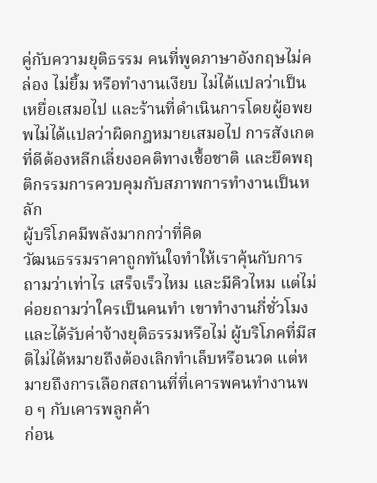คู่กับความยุติธรรม คนที่พูดภาษาอังกฤษไม่คล่อง ไม่ยิ้ม หรือทำงานเงียบ ไม่ได้แปลว่าเป็นเหยื่อเสมอไป และร้านที่ดำเนินการโดยผู้อพยพไม่ได้แปลว่าผิดกฎหมายเสมอไป การสังเกตที่ดีต้องหลีกเลี่ยงอคติทางเชื้อชาติ และยึดพฤติกรรมการควบคุมกับสภาพการทำงานเป็นหลัก
ผู้บริโภคมีพลังมากกว่าที่คิด
วัฒนธรรมราคาถูกทันใจทำให้เราคุ้นกับการถามว่าเท่าไร เสร็จเร็วไหม และมีคิวไหม แต่ไม่ค่อยถามว่าใครเป็นคนทำ เขาทำงานกี่ชั่วโมง และได้รับค่าจ้างยุติธรรมหรือไม่ ผู้บริโภคที่มีสติไม่ได้หมายถึงต้องเลิกทำเล็บหรือนวด แต่หมายถึงการเลือกสถานที่ที่เคารพคนทำงานพอ ๆ กับเคารพลูกค้า
ก่อน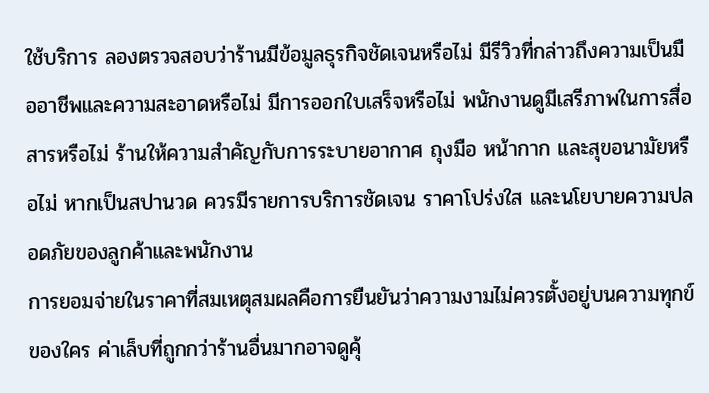ใช้บริการ ลองตรวจสอบว่าร้านมีข้อมูลธุรกิจชัดเจนหรือไม่ มีรีวิวที่กล่าวถึงความเป็นมืออาชีพและความสะอาดหรือไม่ มีการออกใบเสร็จหรือไม่ พนักงานดูมีเสรีภาพในการสื่อสารหรือไม่ ร้านให้ความสำคัญกับการระบายอากาศ ถุงมือ หน้ากาก และสุขอนามัยหรือไม่ หากเป็นสปานวด ควรมีรายการบริการชัดเจน ราคาโปร่งใส และนโยบายความปลอดภัยของลูกค้าและพนักงาน
การยอมจ่ายในราคาที่สมเหตุสมผลคือการยืนยันว่าความงามไม่ควรตั้งอยู่บนความทุกข์ของใคร ค่าเล็บที่ถูกกว่าร้านอื่นมากอาจดูคุ้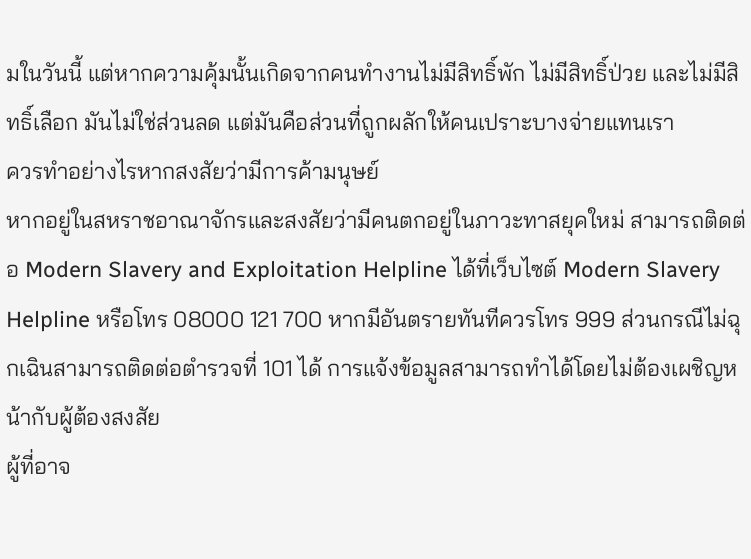มในวันนี้ แต่หากความคุ้มนั้นเกิดจากคนทำงานไม่มีสิทธิ์พัก ไม่มีสิทธิ์ป่วย และไม่มีสิทธิ์เลือก มันไม่ใช่ส่วนลด แต่มันคือส่วนที่ถูกผลักให้คนเปราะบางจ่ายแทนเรา
ควรทำอย่างไรหากสงสัยว่ามีการค้ามนุษย์
หากอยู่ในสหราชอาณาจักรและสงสัยว่ามีคนตกอยู่ในภาวะทาสยุคใหม่ สามารถติดต่อ Modern Slavery and Exploitation Helpline ได้ที่เว็บไซต์ Modern Slavery Helpline หรือโทร 08000 121 700 หากมีอันตรายทันทีควรโทร 999 ส่วนกรณีไม่ฉุกเฉินสามารถติดต่อตำรวจที่ 101 ได้ การแจ้งข้อมูลสามารถทำได้โดยไม่ต้องเผชิญหน้ากับผู้ต้องสงสัย
ผู้ที่อาจ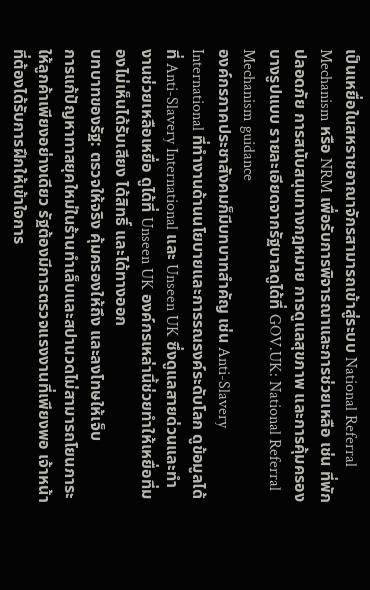เป็นเหยื่อในสหราชอาณาจักรสามารถเข้าสู่ระบบ National Referral Mechanism หรือ NRM เพื่อรับการพิจารณาและการช่วยเหลือ เช่น ที่พักปลอดภัย การสนับสนุนทางกฎหมาย การดูแลสุขภาพ และการคุ้มครองบางรูปแบบ รายละเอียดจากรัฐบาลดูได้ที่ GOV.UK: National Referral Mechanism guidance
องค์กรภาคประชาสังคมก็มีบทบาทสำคัญ เช่น Anti-Slavery International ที่ทำงานด้านนโยบายและการรณรงค์ระดับโลก ดูข้อมูลได้ที่ Anti-Slavery International และ Unseen UK ซึ่งดูแลสายด่วนและทำงานช่วยเหลือเหยื่อ ดูได้ที่ Unseen UK องค์กรเหล่านี้ช่วยทำให้เหยื่อที่มองไม่เห็นได้รับเสียง ได้สิทธิ์ และได้ทางออก
บทบาทของรัฐ: ตรวจให้จริง คุ้มครองให้ถึง และลงโทษให้เจ็บ
การแก้ปัญหาทาสยุคใหม่ในร้านทำเล็บและสปานวดไม่สามารถโยนภาระให้ลูกค้าเพียงอย่างเดียว รัฐต้องมีการตรวจแรงงานที่เพียงพอ เจ้าหน้าที่ต้องได้รับการฝึกให้เข้าใจการ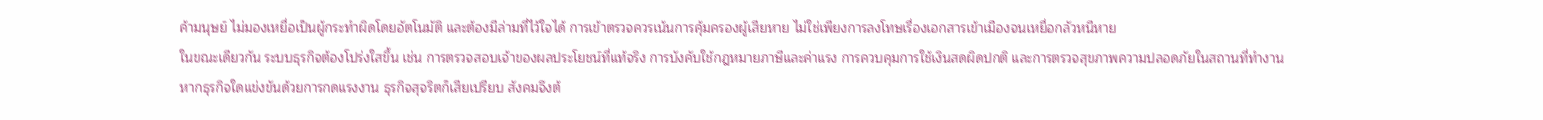ค้ามนุษย์ ไม่มองเหยื่อเป็นผู้กระทำผิดโดยอัตโนมัติ และต้องมีล่ามที่ไว้ใจได้ การเข้าตรวจควรเน้นการคุ้มครองผู้เสียหาย ไม่ใช่เพียงการลงโทษเรื่องเอกสารเข้าเมืองจนเหยื่อกลัวหนีหาย
ในขณะเดียวกัน ระบบธุรกิจต้องโปร่งใสขึ้น เช่น การตรวจสอบเจ้าของผลประโยชน์ที่แท้จริง การบังคับใช้กฎหมายภาษีและค่าแรง การควบคุมการใช้เงินสดผิดปกติ และการตรวจสุขภาพความปลอดภัยในสถานที่ทำงาน หากธุรกิจใดแข่งขันด้วยการกดแรงงาน ธุรกิจสุจริตก็เสียเปรียบ สังคมจึงต้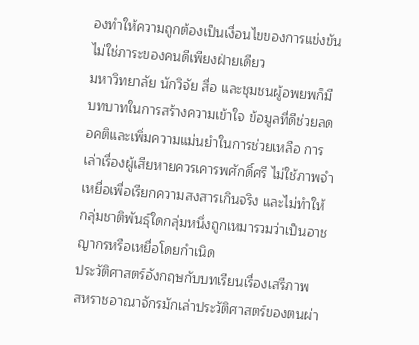องทำให้ความถูกต้องเป็นเงื่อนไขของการแข่งขัน ไม่ใช่ภาระของคนดีเพียงฝ่ายเดียว
มหาวิทยาลัย นักวิจัย สื่อ และชุมชนผู้อพยพก็มีบทบาทในการสร้างความเข้าใจ ข้อมูลที่ดีช่วยลดอคติและเพิ่มความแม่นยำในการช่วยเหลือ การเล่าเรื่องผู้เสียหายควรเคารพศักดิ์ศรี ไม่ใช้ภาพจำเหยื่อเพื่อเรียกความสงสารเกินจริง และไม่ทำให้กลุ่มชาติพันธุ์ใดกลุ่มหนึ่งถูกเหมารวมว่าเป็นอาชญากรหรือเหยื่อโดยกำเนิด
ประวัติศาสตร์อังกฤษกับบทเรียนเรื่องเสรีภาพ
สหราชอาณาจักรมักเล่าประวัติศาสตร์ของตนผ่า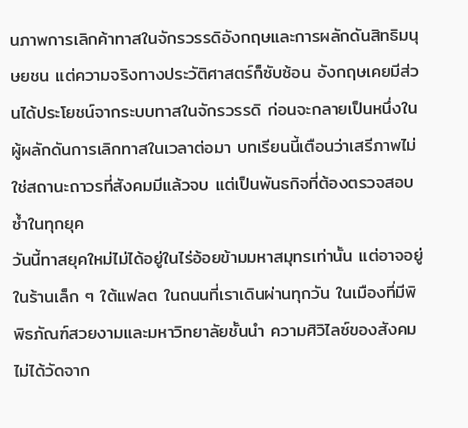นภาพการเลิกค้าทาสในจักรวรรดิอังกฤษและการผลักดันสิทธิมนุษยชน แต่ความจริงทางประวัติศาสตร์ก็ซับซ้อน อังกฤษเคยมีส่วนได้ประโยชน์จากระบบทาสในจักรวรรดิ ก่อนจะกลายเป็นหนึ่งในผู้ผลักดันการเลิกทาสในเวลาต่อมา บทเรียนนี้เตือนว่าเสรีภาพไม่ใช่สถานะถาวรที่สังคมมีแล้วจบ แต่เป็นพันธกิจที่ต้องตรวจสอบซ้ำในทุกยุค
วันนี้ทาสยุคใหม่ไม่ได้อยู่ในไร่อ้อยข้ามมหาสมุทรเท่านั้น แต่อาจอยู่ในร้านเล็ก ๆ ใต้แฟลต ในถนนที่เราเดินผ่านทุกวัน ในเมืองที่มีพิพิธภัณฑ์สวยงามและมหาวิทยาลัยชั้นนำ ความศิวิไลซ์ของสังคมไม่ได้วัดจาก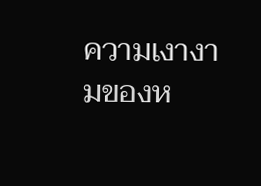ความเงางามของห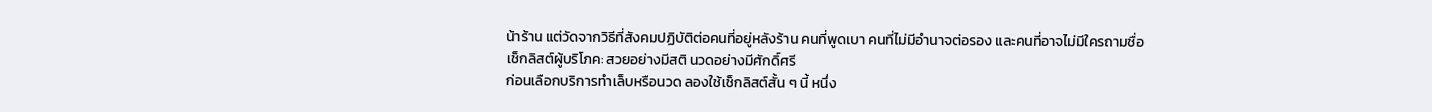น้าร้าน แต่วัดจากวิธีที่สังคมปฏิบัติต่อคนที่อยู่หลังร้าน คนที่พูดเบา คนที่ไม่มีอำนาจต่อรอง และคนที่อาจไม่มีใครถามชื่อ
เช็กลิสต์ผู้บริโภค: สวยอย่างมีสติ นวดอย่างมีศักดิ์ศรี
ก่อนเลือกบริการทำเล็บหรือนวด ลองใช้เช็กลิสต์สั้น ๆ นี้ หนึ่ง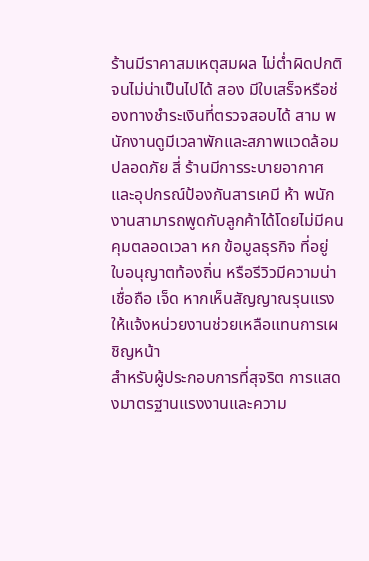ร้านมีราคาสมเหตุสมผล ไม่ต่ำผิดปกติจนไม่น่าเป็นไปได้ สอง มีใบเสร็จหรือช่องทางชำระเงินที่ตรวจสอบได้ สาม พนักงานดูมีเวลาพักและสภาพแวดล้อมปลอดภัย สี่ ร้านมีการระบายอากาศและอุปกรณ์ป้องกันสารเคมี ห้า พนักงานสามารถพูดกับลูกค้าได้โดยไม่มีคนคุมตลอดเวลา หก ข้อมูลธุรกิจ ที่อยู่ ใบอนุญาตท้องถิ่น หรือรีวิวมีความน่าเชื่อถือ เจ็ด หากเห็นสัญญาณรุนแรง ให้แจ้งหน่วยงานช่วยเหลือแทนการเผชิญหน้า
สำหรับผู้ประกอบการที่สุจริต การแสดงมาตรฐานแรงงานและความ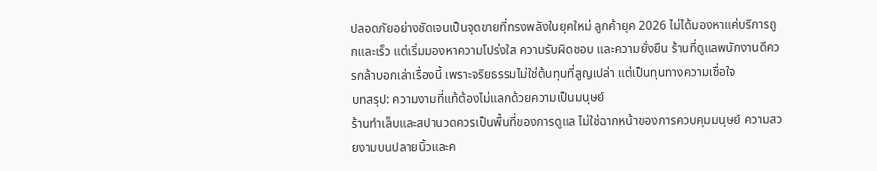ปลอดภัยอย่างชัดเจนเป็นจุดขายที่ทรงพลังในยุคใหม่ ลูกค้ายุค 2026 ไม่ได้มองหาแค่บริการถูกและเร็ว แต่เริ่มมองหาความโปร่งใส ความรับผิดชอบ และความยั่งยืน ร้านที่ดูแลพนักงานดีควรกล้าบอกเล่าเรื่องนี้ เพราะจริยธรรมไม่ใช่ต้นทุนที่สูญเปล่า แต่เป็นทุนทางความเชื่อใจ
บทสรุป: ความงามที่แท้ต้องไม่แลกด้วยความเป็นมนุษย์
ร้านทำเล็บและสปานวดควรเป็นพื้นที่ของการดูแล ไม่ใช่ฉากหน้าของการควบคุมมนุษย์ ความสวยงามบนปลายนิ้วและค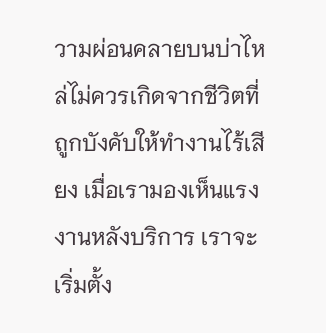วามผ่อนคลายบนบ่าไหล่ไม่ควรเกิดจากชีวิตที่ถูกบังคับให้ทำงานไร้เสียง เมื่อเรามองเห็นแรงงานหลังบริการ เราจะเริ่มตั้ง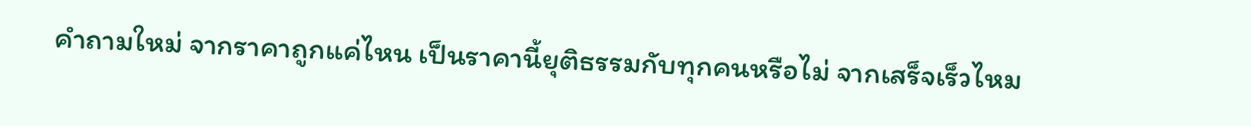คำถามใหม่ จากราคาถูกแค่ไหน เป็นราคานี้ยุติธรรมกับทุกคนหรือไม่ จากเสร็จเร็วไหม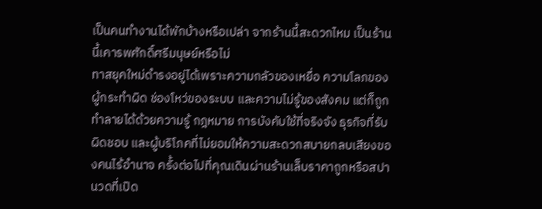เป็นคนทำงานได้พักบ้างหรือเปล่า จากร้านนี้สะดวกไหม เป็นร้านนี้เคารพศักดิ์ศรีมนุษย์หรือไม่
ทาสยุคใหม่ดำรงอยู่ได้เพราะความกลัวของเหยื่อ ความโลภของผู้กระทำผิด ช่องโหว่ของระบบ และความไม่รู้ของสังคม แต่ก็ถูกทำลายได้ด้วยความรู้ กฎหมาย การบังคับใช้ที่จริงจัง ธุรกิจที่รับผิดชอบ และผู้บริโภคที่ไม่ยอมให้ความสะดวกสบายกลบเสียงของคนไร้อำนาจ ครั้งต่อไปที่คุณเดินผ่านร้านเล็บราคาถูกหรือสปานวดที่เปิด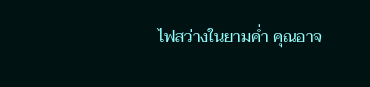ไฟสว่างในยามค่ำ คุณอาจ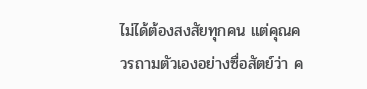ไม่ได้ต้องสงสัยทุกคน แต่คุณควรถามตัวเองอย่างซื่อสัตย์ว่า ค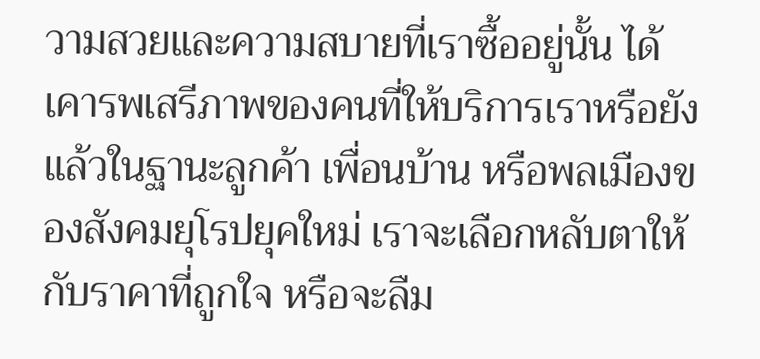วามสวยและความสบายที่เราซื้ออยู่นั้น ได้เคารพเสรีภาพของคนที่ให้บริการเราหรือยัง
แล้วในฐานะลูกค้า เพื่อนบ้าน หรือพลเมืองของสังคมยุโรปยุคใหม่ เราจะเลือกหลับตาให้กับราคาที่ถูกใจ หรือจะลืม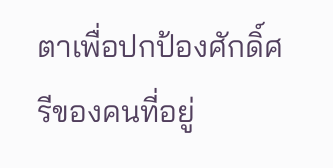ตาเพื่อปกป้องศักดิ์ศรีของคนที่อยู่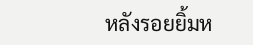หลังรอยยิ้มห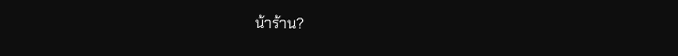น้าร้าน?